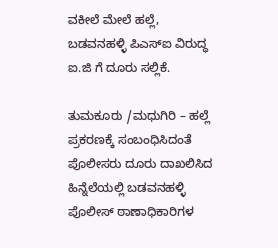ವಕೀಲೆ ಮೇಲೆ ಹಲ್ಲೆ, ಬಡವನಹಳ್ಳಿ ಪಿಎಸ್ಐ ವಿರುದ್ಧ ಐ.ಜಿ ಗೆ ದೂರು ಸಲ್ಲಿಕೆ.

ತುಮಕೂರು /ಮಧುಗಿರಿ – ಹಲ್ಲೆ ಪ್ರಕರಣಕ್ಕೆ ಸಂಬಂಧಿಸಿದಂತೆ ಪೊಲೀಸರು ದೂರು ದಾಖಲಿಸಿದ ಹಿನ್ನೆಲೆಯಲ್ಲಿ ಬಡವನಹಳ್ಳಿ ಪೊಲೀಸ್ ಠಾಣಾಧಿಕಾರಿಗಳ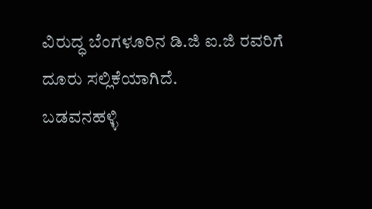ವಿರುದ್ಧ ಬೆಂಗಳೂರಿನ ಡಿ.ಜಿ ಐ.ಜಿ ರವರಿಗೆ ದೂರು ಸಲ್ಲಿಕೆಯಾಗಿದೆ.
ಬಡವನಹಳ್ಳಿ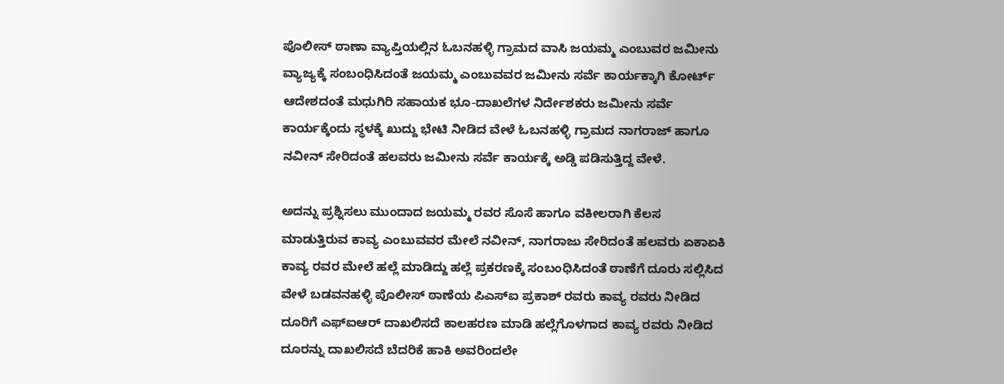ಪೊಲೀಸ್ ಠಾಣಾ ವ್ಯಾಪ್ತಿಯಲ್ಲಿನ ಓಬನಹಳ್ಳಿ ಗ್ರಾಮದ ವಾಸಿ ಜಯಮ್ಮ ಎಂಬುವರ ಜಮೀನು ವ್ಯಾಜ್ಯಕ್ಕೆ ಸಂಬಂಧಿಸಿದಂತೆ ಜಯಮ್ಮ ಎಂಬುವವರ ಜಮೀನು ಸರ್ವೆ ಕಾರ್ಯಕ್ಕಾಗಿ ಕೋರ್ಟ್ ಆದೇಶದಂತೆ ಮಧುಗಿರಿ ಸಹಾಯಕ ಭೂ-ದಾಖಲೆಗಳ ನಿರ್ದೇಶಕರು ಜಮೀನು ಸರ್ವೆ ಕಾರ್ಯಕ್ಕೆಂದು ಸ್ಥಳಕ್ಕೆ ಖುದ್ದು ಭೇಟಿ ನೀಡಿದ ವೇಳೆ ಓಬನಹಳ್ಳಿ ಗ್ರಾಮದ ನಾಗರಾಜ್ ಹಾಗೂ ನವೀನ್ ಸೇರಿದಂತೆ ಹಲವರು ಜಮೀನು ಸರ್ವೆ ಕಾರ್ಯಕ್ಕೆ ಅಡ್ಡಿ ಪಡಿಸುತ್ತಿದ್ದ ವೇಳೆ.

ಅದನ್ನು ಪ್ರಶ್ನಿಸಲು ಮುಂದಾದ ಜಯಮ್ಮ ರವರ ಸೊಸೆ ಹಾಗೂ ವಕೀಲರಾಗಿ ಕೆಲಸ ಮಾಡುತ್ತಿರುವ ಕಾವ್ಯ ಎಂಬುವವರ ಮೇಲೆ ನವೀನ್, ನಾಗರಾಜು ಸೇರಿದಂತೆ ಹಲವರು ಏಕಾಏಕಿ ಕಾವ್ಯ ರವರ ಮೇಲೆ ಹಲ್ಲೆ ಮಾಡಿದ್ದು ಹಲ್ಲೆ ಪ್ರಕರಣಕ್ಕೆ ಸಂಬಂಧಿಸಿದಂತೆ ಠಾಣೆಗೆ ದೂರು ಸಲ್ಲಿಸಿದ ವೇಳೆ ಬಡವನಹಳ್ಳಿ ಪೊಲೀಸ್ ಠಾಣೆಯ ಪಿಎಸ್ಐ ಪ್ರಕಾಶ್ ರವರು ಕಾವ್ಯ ರವರು ನೀಡಿದ ದೂರಿಗೆ ಎಫ್ಐಆರ್ ದಾಖಲಿಸದೆ ಕಾಲಹರಣ ಮಾಡಿ ಹಲ್ಲೆಗೊಳಗಾದ ಕಾವ್ಯ ರವರು ನೀಡಿದ ದೂರನ್ನು ದಾಖಲಿಸದೆ ಬೆದರಿಕೆ ಹಾಕಿ ಅವರಿಂದಲೇ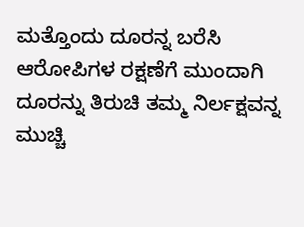ಮತ್ತೊಂದು ದೂರನ್ನ ಬರೆಸಿ ಆರೋಪಿಗಳ ರಕ್ಷಣೆಗೆ ಮುಂದಾಗಿ ದೂರನ್ನು ತಿರುಚಿ ತಮ್ಮ ನಿರ್ಲಕ್ಷವನ್ನ ಮುಚ್ಚಿ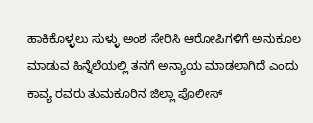ಹಾಕಿಕೊಳ್ಳಲು ಸುಳ್ಳು ಅಂಶ ಸೇರಿಸಿ ಆರೋಪಿಗಳಿಗೆ ಅನುಕೂಲ ಮಾಡುವ ಹಿನ್ನೆಲೆಯಲ್ಲಿ ತನಗೆ ಅನ್ಯಾಯ ಮಾಡಲಾಗಿದೆ ಎಂದು ಕಾವ್ಯ ರವರು ತುಮಕೂರಿನ ಜಿಲ್ಲಾ ಪೊಲೀಸ್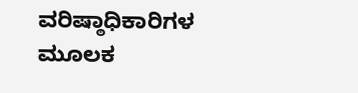ವರಿಷ್ಠಾಧಿಕಾರಿಗಳ ಮೂಲಕ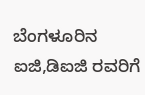ಬೆಂಗಳೂರಿನ ಐಜಿ,ಡಿಐಜಿ ರವರಿಗೆ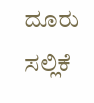ದೂರು ಸಲ್ಲಿಕೆ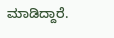ಮಾಡಿದ್ದಾರೆ.